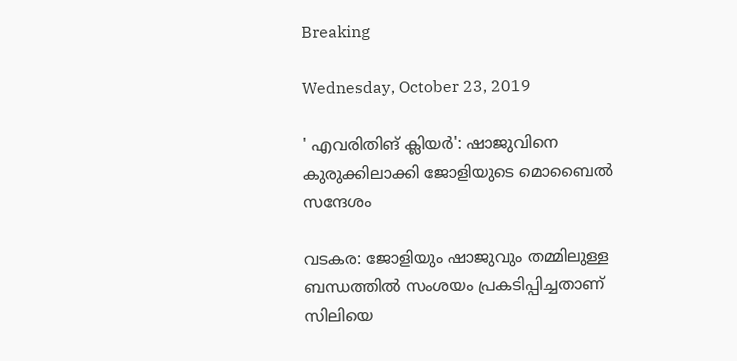Breaking

Wednesday, October 23, 2019

' എവരിതിങ് ക്ലിയർ': ഷാജുവിനെ കുരുക്കിലാക്കി ജോളിയുടെ മൊബൈല്‍ സന്ദേശം

വടകര: ജോളിയും ഷാജുവും തമ്മിലുള്ള ബന്ധത്തിൽ സംശയം പ്രകടിപ്പിച്ചതാണ് സിലിയെ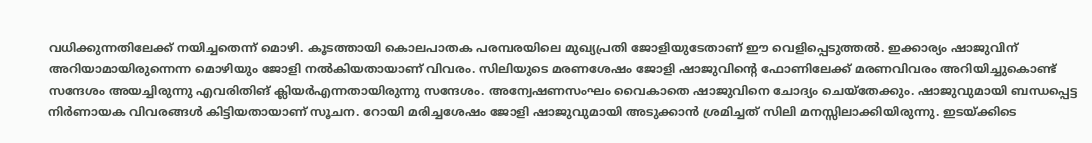വധിക്കുന്നതിലേക്ക് നയിച്ചതെന്ന് മൊഴി. കൂടത്തായി കൊലപാതക പരമ്പരയിലെ മുഖ്യപ്രതി ജോളിയുടേതാണ് ഈ വെളിപ്പെടുത്തൽ. ഇക്കാര്യം ഷാജുവിന് അറിയാമായിരുന്നെന്ന മൊഴിയും ജോളി നൽകിയതായാണ് വിവരം. സിലിയുടെ മരണശേഷം ജോളി ഷാജുവിന്റെ ഫോണിലേക്ക് മരണവിവരം അറിയിച്ചുകൊണ്ട് സന്ദേശം അയച്ചിരുന്നു എവരിതിങ് ക്ലിയർഎന്നതായിരുന്നു സന്ദേശം. അന്വേഷണസംഘം വൈകാതെ ഷാജുവിനെ ചോദ്യം ചെയ്തേക്കും. ഷാജുവുമായി ബന്ധപ്പെട്ട നിർണായക വിവരങ്ങൾ കിട്ടിയതായാണ് സൂചന. റോയി മരിച്ചശേഷം ജോളി ഷാജുവുമായി അടുക്കാൻ ശ്രമിച്ചത് സിലി മനസ്സിലാക്കിയിരുന്നു. ഇടയ്ക്കിടെ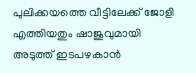പുലിക്കയത്തെ വീട്ടിലേക്ക് ജോളി എത്തിയതും ഷാജുവുമായി അടുത്ത് ഇടപഴകാൻ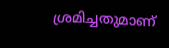ശ്രമിച്ചതുമാണ്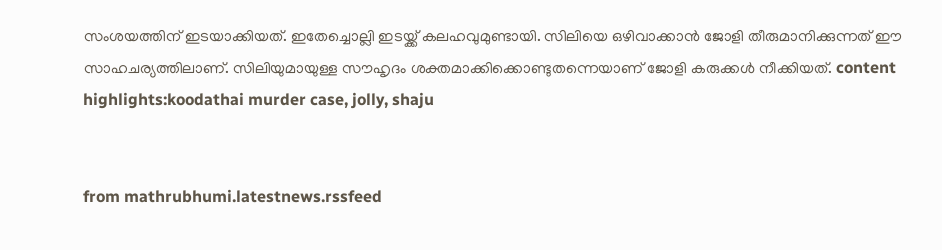സംശയത്തിന് ഇടയാക്കിയത്. ഇതേച്ചൊല്ലി ഇടയ്ക്ക് കലഹവുമുണ്ടായി. സിലിയെ ഒഴിവാക്കാൻ ജോളി തീരുമാനിക്കുന്നത് ഈ സാഹചര്യത്തിലാണ്. സിലിയുമായുള്ള സൗഹൃദം ശക്തമാക്കിക്കൊണ്ടുതന്നെയാണ് ജോളി കരുക്കൾ നീക്കിയത്. content highlights:koodathai murder case, jolly, shaju


from mathrubhumi.latestnews.rssfeed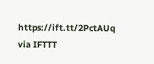https://ift.tt/2PctAUq
via IFTTT